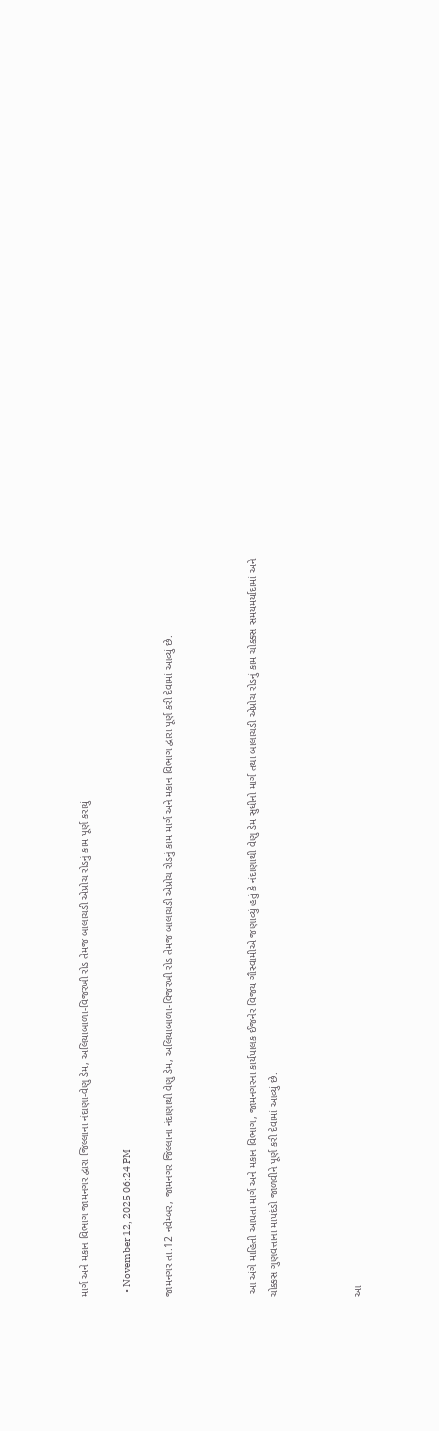માર્ગ અને મકાન વિભાગ જામનગર દ્વારા જિલ્લાના નંદાણા-વેણુ ડેમ, અલિયાબાળા-વિજરખી રોડ તેમજ બાલાચડી એપ્રોચ રોડનું કામ પૂર્ણ કરાયું

  • November 12, 2025 06:24 PM

જામનગર તા.12 નવેમ્બર, જામનગર જિલ્લાના નંદાણાથી વેણુ ડેમ, અલિયાબાળા-વિજરખી રોડ તેમજ બાલાચડી એપ્રોચ રોડનું કામ માર્ગ અને મકાન વિભાગ દ્વારા પૂર્ણ કરી દેવામાં આવ્યું છે.



 આ અંગે માહિતી આપતા માર્ગ અને મકાન વિભાગ, જામનગરના કાર્યપાલક ઈજનેર વિજય ગૌસ્વામીએ જણાવ્યું હતું કે નંદાણાથી વેણુ ડેમ સુધીનો માર્ગ તથા બાલાચડી એપ્રોચ રોડનું કામ ચોક્કસ સમયમર્યાદામાં અને ચોક્કસ ગુણવત્તાના માપદંડો જાળવીને પૂર્ણ કરી દેવામાં આવ્યું છે.



આ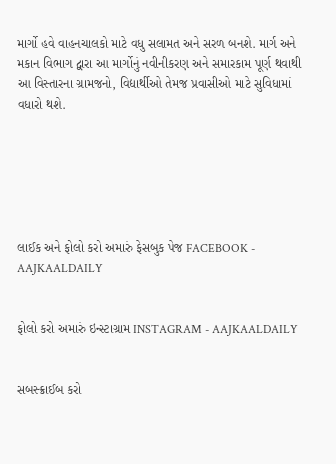માર્ગો હવે વાહનચાલકો માટે વધુ સલામત અને સરળ બનશે. માર્ગ અને મકાન વિભાગ દ્વારા આ માર્ગોનું નવીનીકરણ અને સમારકામ પૂર્ણ થવાથી આ વિસ્તારના ગ્રામજનો, વિદ્યાર્થીઓ તેમજ પ્રવાસીઓ માટે સુવિધામાં વધારો થશે.






લાઈક અને ફોલો કરો અમારું ફેસબુક પેજ FACEBOOK - AAJKAALDAILY


ફોલો કરો અમારું ઇન્સ્ટાગ્રામ INSTAGRAM - AAJKAALDAILY


સબસ્ક્રાઈબ કરો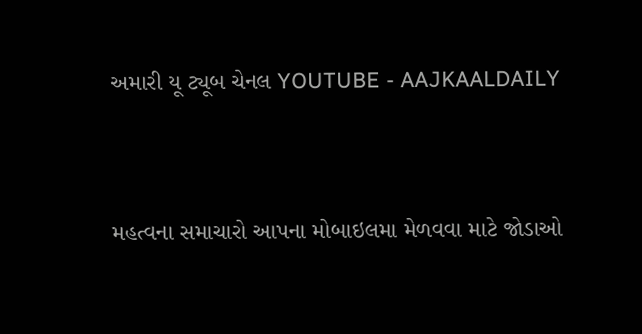અમારી યૂ ટ્યૂબ ચેનલ YOUTUBE - AAJKAALDAILY


મહત્વના સમાચારો આપના મોબાઇલમા મેળવવા માટે જોડાઓ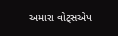અમારા વોટ્સએપ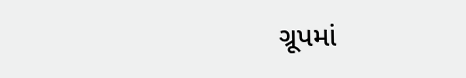ગ્રૂપમાં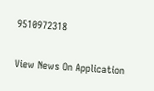9510972318

View News On Application